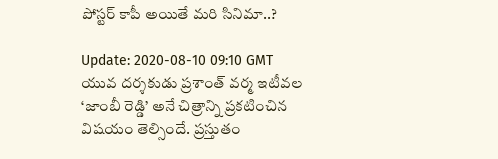పోస్టర్‌ కాపీ అయితే మరి సినిమా..?

Update: 2020-08-10 09:10 GMT
యువ దర్శకుడు ప్రశాంత్‌ వర్మ ఇటీవల ‘జాంబీ రెడ్డి’ అనే చిత్రాన్ని ప్రకటించిన విషయం తెల్సిందే. ప్రస్తుతం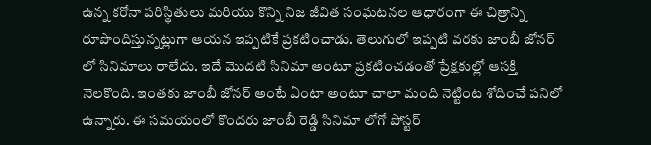ఉన్న కరోనా పరిస్థితులు మరియు కొన్ని నిజ జీవిత సంఘటనల ఆధారంగా ఈ చిత్రాన్ని రూపొందిస్తున్నట్లుగా ఆయన ఇప్పటికే ప్రకటించాడు. తెలుగులో ఇప్పటి వరకు జాంబీ జోనర్‌ లో సినిమాలు రాలేదు. ఇదే మొదటి సినిమా అంటూ ప్రకటించడంతో ప్రేక్షకుల్లో ఆసక్తి నెలకొంది. ఇంతకు జాంబీ జోనర్‌ అంటే ఏంటా అంటూ చాలా మంది నెట్టింట శోదించే పనిలో ఉన్నారు. ఈ సమయంలో కొందరు జాంబీ రెడ్డి సినిమా లోగో పోస్టర్‌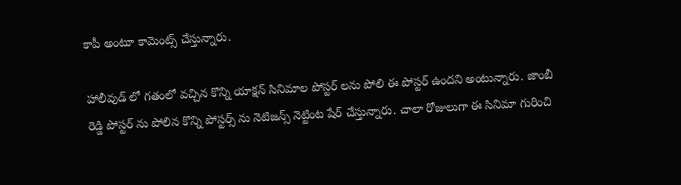కాపీ అంటూ కామెంట్స్‌ చేస్తున్నారు.

హాలీవుడ్‌ లో గతంలో వచ్చిన కొన్ని యాక్షన్‌ సినిమాల పోస్టర్‌ లను పోలి ఈ పోస్టర్‌ ఉందని అంటున్నారు. జాంబీ రెడ్డి పోస్టర్‌ ను పోలిన కొన్ని పోస్టర్స్‌ ను నెటిజన్స్‌ నెట్టింట షేర్‌ చేస్తున్నారు. చాలా రోజులుగా ఈ సినిమా గురించి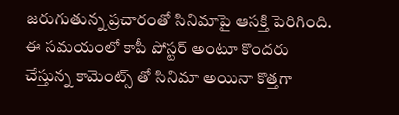జరుగుతున్న ప్రచారంతో సినిమాపై ఆసక్తి పెరిగింది. ఈ సమయంలో కాపీ పోస్టర్‌ అంటూ కొందరు చేస్తున్న కామెంట్స్‌ తో సినిమా అయినా కొత్తగా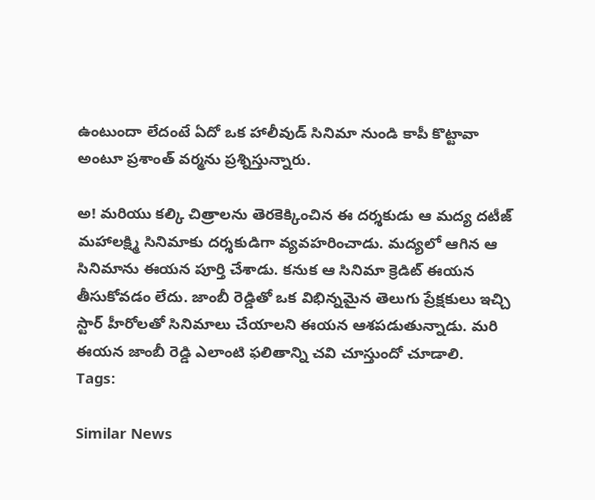ఉంటుందా లేదంటే ఏదో ఒక హాలీవుడ్‌ సినిమా నుండి కాపీ కొట్టావా అంటూ ప్రశాంత్‌ వర్మను ప్రశ్నిస్తున్నారు.

అ! మరియు కల్కి చిత్రాలను తెరకెక్కించిన ఈ దర్శకుడు ఆ మద్య దటీజ్‌ మహాలక్ష్మి సినిమాకు దర్శకుడిగా వ్యవహరించాడు. మద్యలో ఆగిన ఆ సినిమాను ఈయన పూర్తి చేశాడు. కనుక ఆ సినిమా క్రెడిట్‌ ఈయన తీసుకోవడం లేదు. జాంబీ రెడ్డితో ఒక విభిన్నమైన తెలుగు ప్రేక్షకులు ఇచ్చి స్టార్‌ హీరోలతో సినిమాలు చేయాలని ఈయన ఆశపడుతున్నాడు. మరి ఈయన జాంబీ రెడ్డి ఎలాంటి ఫలితాన్ని చవి చూస్తుందో చూడాలి.
Tags:

Similar News